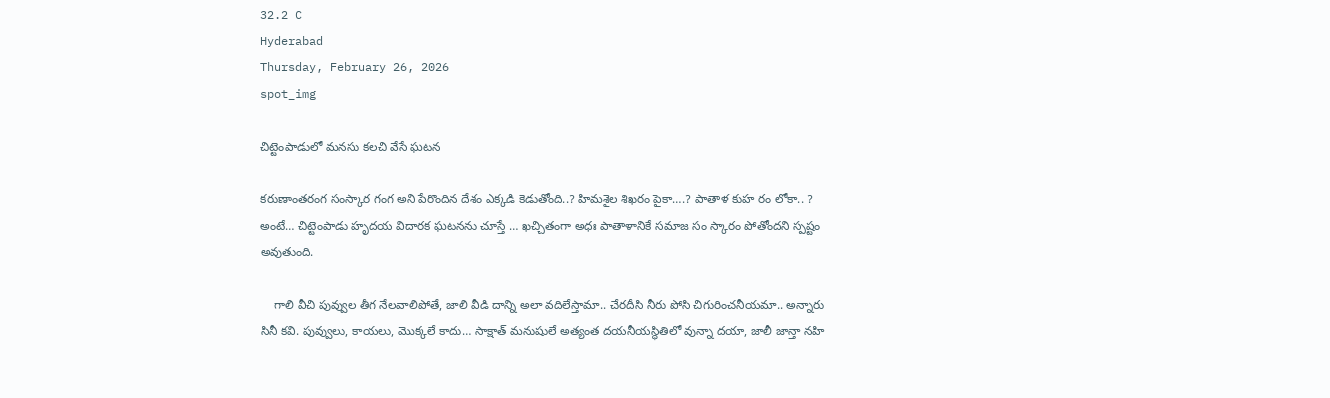32.2 C
Hyderabad
Thursday, February 26, 2026
spot_img

చిట్టెంపాడులో మనసు కలచి వేసే ఘటన

కరుణాంతరంగ సంస్కార గంగ అని పేరొందిన దేశం ఎక్కడి కెడుతోంది..? హిమశైల శిఖరం పైకా….? పాతాళ కుహ రం లోకా.. ? అంటే… చిట్టెంపాడు హృదయ విదారక ఘటనను చూస్తే … ఖచ్చితంగా అధః పాతాళానికే సమాజ సం స్కారం పోతోందని స్పష్టం అవుతుంది.

    గాలి వీచి పువ్వుల తీగ నేలవాలిపోతే, జాలి వీడి దాన్ని అలా వదిలేస్తామా.. చేరదీసి నీరు పోసి చిగురించనీయమా.. అన్నారు సినీ కవి. పువ్వులు, కాయలు, మొక్కలే కాదు… సాక్షాత్ మనుషులే అత్యంత దయనీయస్థితిలో వున్నా దయా, జాలీ జాన్తా నహి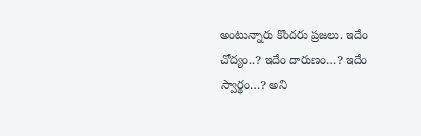అంటున్నారు కొందరు ప్రజలు. ఇదేం చోద్యం..? ఇదేం దారుణం…? ఇదేం స్వార్థం…? అని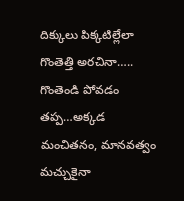దిక్కులు పిక్కటిల్లేలా గొంతెత్తి అరచినా….. గొంతెండి పోవడం తప్ప…అక్కడ మంచితనం, మానవత్వం మచ్చుకైనా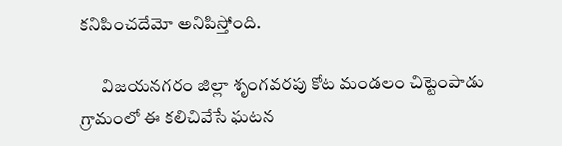కనిపించదేమో అనిపిస్తోంది.

      విజయనగరం జిల్లా శృంగవరపు కోట మండలం చిట్టెంపాడు గ్రామంలో ఈ కలిచివేసే ఘటన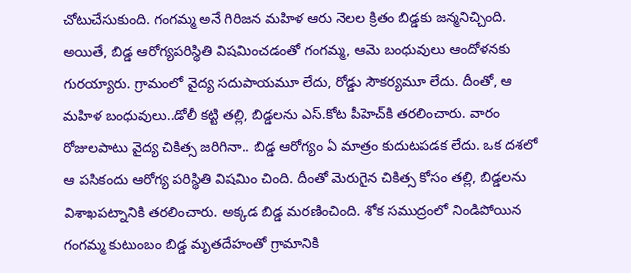చోటుచేసుకుంది. గంగమ్మ అనే గిరిజన మహిళ ఆరు నెలల క్రితం బిడ్డకు జన్మనిచ్చింది. అయితే, బిడ్డ ఆరోగ్యపరిస్థితి విషమించడంతో గంగమ్మ, ఆమె బంధువులు ఆందోళనకు గురయ్యారు. గ్రామంలో వైద్య సదుపాయమూ లేదు, రోడ్డు సౌకర్యమూ లేదు. దీంతో, ఆ మహిళ బంధువులు..డోలీ కట్టి తల్లి, బిడ్డలను ఎస్.కోట పీహెచ్‌కి తరలించారు. వారం రోజులపాటు వైద్య చికిత్స జరిగినా.. బిడ్డ ఆరోగ్యం ఏ మాత్రం కుదుటపడక లేదు. ఒక దశలో ఆ పసికందు ఆరోగ్య పరిస్థితి విషమిం చింది. దీంతో మెరుగైన చికిత్స కోసం తల్లి, బిడ్డలను విశాఖపట్నానికి తరలించారు. అక్కడ బిడ్డ మరణించింది. శోక సముద్రంలో నిండిపోయిన గంగమ్మ కుటుంబం బిడ్డ మృతదేహంతో గ్రామానికి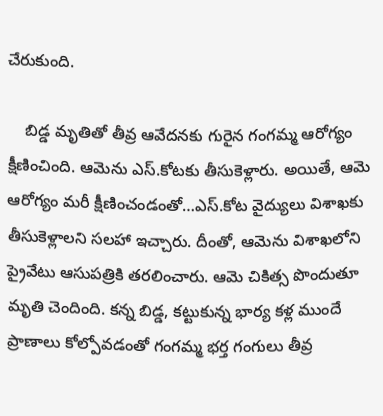చేరుకుంది.

    బిడ్డ మృతితో తీవ్ర ఆవేదనకు గురైన గంగమ్మ ఆరోగ్యం క్షీణించింది. ఆమెను ఎస్.కోటకు తీసుకెళ్లారు. అయితే, ఆమె ఆరోగ్యం మరీ క్షీణించండంతో…ఎస్.కోట వైద్యులు విశాఖకు తీసుకెళ్లాలని సలహా ఇచ్చారు. దీంతో, ఆమెను విశాఖలోని ప్రైవేటు ఆసుపత్రికి తరలించారు. ఆమె చికిత్స పొందుతూ మృతి చెందింది. కన్న బిడ్డ, కట్టుకున్న భార్య కళ్ల ముందే ప్రాణాలు కోల్పోవడంతో గంగమ్మ భర్త గంగులు తీవ్ర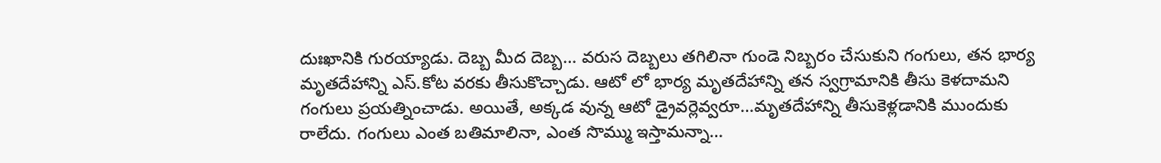దుఃఖానికి గురయ్యాడు. దెబ్బ మీద దెబ్బ… వరుస దెబ్బలు తగిలినా గుండె నిబ్బరం చేసుకుని గంగులు, తన భార్య మృతదేహాన్ని ఎస్.కోట వరకు తీసుకొచ్చాడు. ఆటో లో భార్య మృతదేహాన్ని తన స్వగ్రామానికి తీసు కెళదామని గంగులు ప్రయత్నించాడు. అయితే, అక్కడ వున్న ఆటో డ్రైవర్లెవ్వరూ…మృతదేహాన్ని తీసుకెళ్లడానికి ముందుకు రాలేదు. గంగులు ఎంత బతిమాలినా, ఎంత సొమ్ము ఇస్తామన్నా…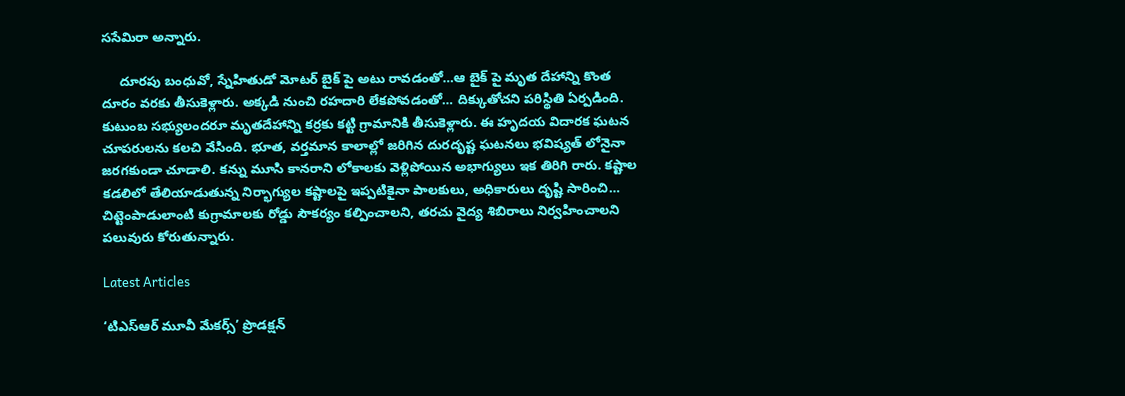ససేమిరా అన్నారు.

     దూరపు బంధువో, స్నేహితుడో మోటర్ బైక్ పై అటు రావడంతో…ఆ బైక్ పై మృత దేహాన్ని కొంత దూరం వరకు తీసుకెళ్లారు. అక్కడి నుంచి రహదారి లేకపోవడంతో… దిక్కుతోచని పరిస్థితి ఏర్పడింది. కుటుంబ సభ్యులందరూ మృతదేహాన్ని కర్రకు కట్టి గ్రామానికి తీసుకెళ్లారు. ఈ హృదయ విదారక ఘటన చూపరులను కలచి వేసింది. భూత, వర్తమాన కాలాల్లో జరిగిన దురదృష్ట ఘటనలు భవిష్యత్ లోనైనా జరగకుండా చూడాలి. కన్ను మూసి కానరాని లోకాలకు వెళ్లిపోయిన అభాగ్యులు ఇక తిరిగి రారు. కష్టాల కడలిలో తేలియాడుతున్న నిర్భాగ్యుల కష్టాలపై ఇప్పటికైనా పాలకులు, అధికారులు దృష్టి సారించి… చిట్టెంపాడులాంటి కుగ్రామాలకు రోడ్డు సౌకర్యం కల్పించాలని, తరచు వైద్య శిబిరాలు నిర్వహించాలని పలువురు కోరుతున్నారు.

Latest Articles

‘టిఎస్ఆర్ మూవీ మేకర్స్’ ప్రొడక్షన్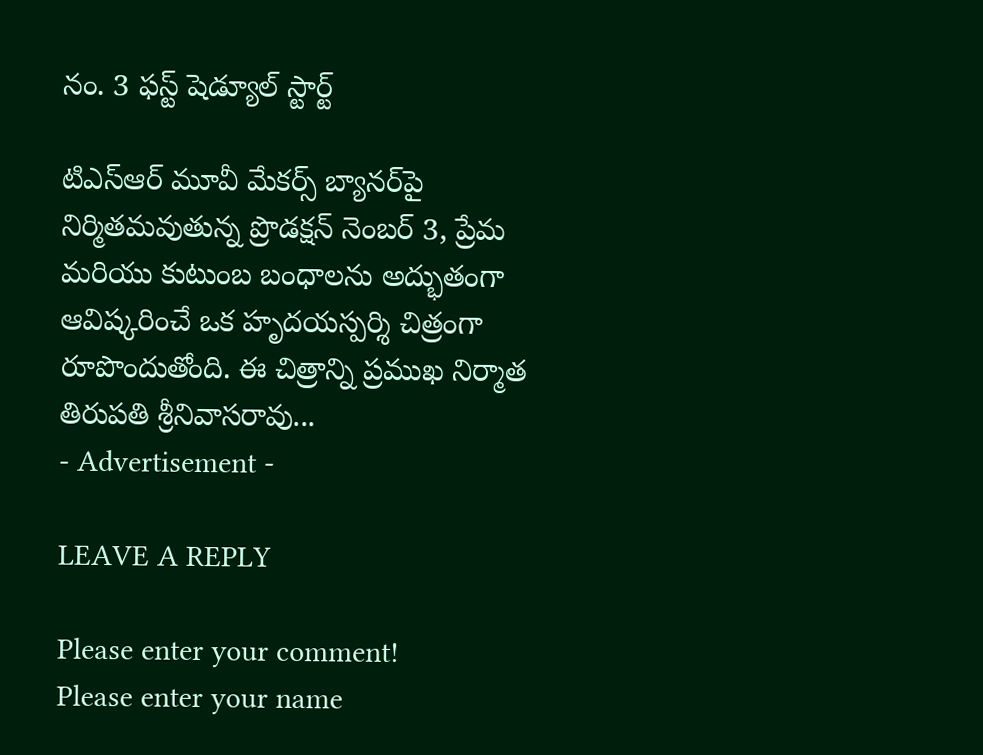నం. 3 ఫస్ట్ షెడ్యూల్ స్టార్ట్

టిఎస్ఆర్ మూవీ మేకర్స్ బ్యానర్‌పై నిర్మితమవుతున్న ప్రొడక్షన్ నెంబర్ 3, ప్రేమ మరియు కుటుంబ బంధాలను అద్భుతంగా ఆవిష్కరించే ఒక హృదయస్పర్శి చిత్రంగా రూపొందుతోంది. ఈ చిత్రాన్ని ప్రముఖ నిర్మాత తిరుపతి శ్రీనివాసరావు...
- Advertisement -

LEAVE A REPLY

Please enter your comment!
Please enter your name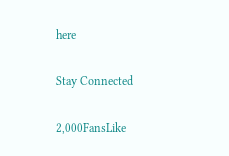here

Stay Connected

2,000FansLike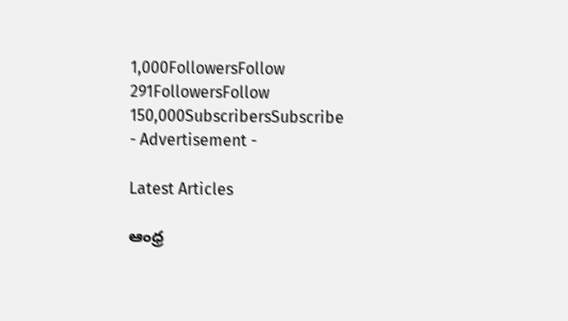1,000FollowersFollow
291FollowersFollow
150,000SubscribersSubscribe
- Advertisement -

Latest Articles

ఆంధ్ర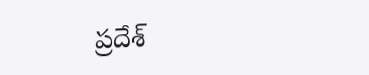ప్రదేశ్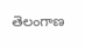తెలంగాణ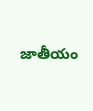జాతీయం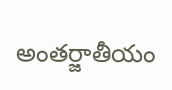అంతర్జాతీయం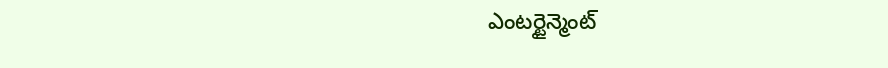ఎంటర్టైన్మెంట్